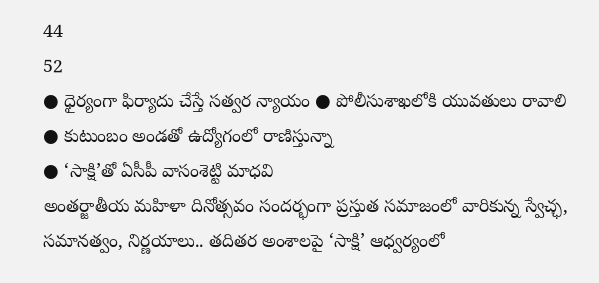44
52
● ధైర్యంగా ఫిర్యాదు చేస్తే సత్వర న్యాయం ● పోలీసుశాఖలోకి యువతులు రావాలి
● కుటుంబం అండతో ఉద్యోగంలో రాణిస్తున్నా
● ‘సాక్షి’తో ఏసీపీ వాసంశెట్టి మాధవి
అంతర్జాతీయ మహిళా దినోత్సవం సందర్భంగా ప్రస్తుత సమాజంలో వారికున్న స్వేచ్ఛ, సమానత్వం, నిర్ణయాలు.. తదితర అంశాలపై ‘సాక్షి’ ఆధ్వర్యంలో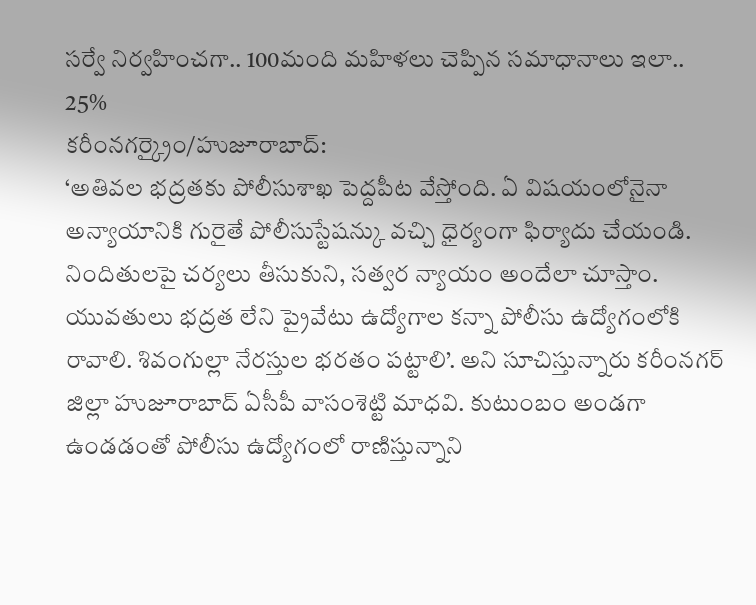సర్వే నిర్వహించగా.. 100మంది మహిళలు చెప్పిన సమాధానాలు ఇలా..
25%
కరీంనగర్క్రైం/హుజూరాబాద్:
‘అతివల భద్రతకు పోలీసుశాఖ పెద్దపీట వేస్తోంది. ఏ విషయంలోనైనా అన్యాయానికి గురైతే పోలీసుస్టేషన్కు వచ్చి ధైర్యంగా ఫిర్యాదు చేయండి. నిందితులపై చర్యలు తీసుకుని, సత్వర న్యాయం అందేలా చూస్తాం. యువతులు భద్రత లేని ప్రైవేటు ఉద్యోగాల కన్నా పోలీసు ఉద్యోగంలోకి రావాలి. శివంగుల్లా నేరస్తుల భరతం పట్టాలి’. అని సూచిస్తున్నారు కరీంనగర్ జిల్లా హుజూరాబాద్ ఏసీపీ వాసంశెట్టి మాధవి. కుటుంబం అండగా ఉండడంతో పోలీసు ఉద్యోగంలో రాణిస్తున్నాని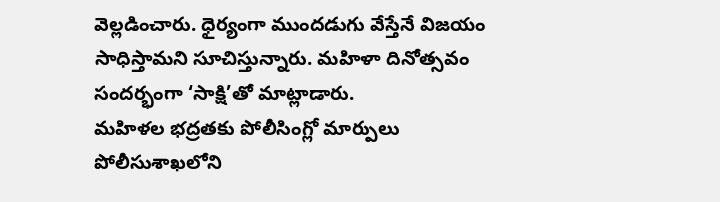వెల్లడించారు. ధైర్యంగా ముందడుగు వేస్తేనే విజయం సాధిస్తామని సూచిస్తున్నారు. మహిళా దినోత్సవం సందర్భంగా ‘సాక్షి’తో మాట్లాడారు.
మహిళల భద్రతకు పోలీసింగ్లో మార్పులు
పోలీసుశాఖలోని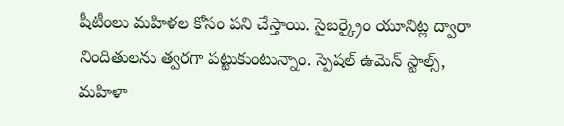షీటీంలు మహిళల కోసం పని చేస్తాయి. సైబర్క్రైం యూనిట్ల ద్వారా నిందితులను త్వరగా పట్టుకుంటున్నాం. స్పెషల్ ఉమెన్ స్టాల్స్, మహిళా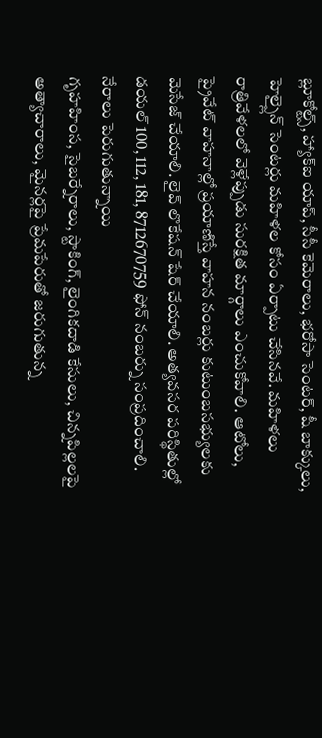బ్లూకోల్ట్స్, హ్యాక్ఐ యాప్, సీసీ కెమెరాలు, భరోసా సెంటర్, షీ బాక్కులు, హెల్ప్లైన్ సెంటర్లు మహిళల కోసం ఏర్పాటు చేసినవే. మహిళలు రాత్రివేళలలో వెళ్లేప్పుడు సురక్షిత మార్గాలు ఎంచుకోవాలి. ఆటోలు, ప్రైవేట్ వాహనాల్లో ప్రయాణిస్తే వాహన నంబర్లు కుటుంబసభ్యులకు మెసేజ్ చేయాలి. లైవ్ లొకేషన్ షేర్ చేయాలి. అత్యవసర పరిస్థితుల్లో డయల్ 100, 112, 181, 8712670759 ఫోన్ నంబర్ను సంప్రదించాలి.
నేరాలు పెరుగుతున్నాయి
గృహహింస, సైబర్నేరాలు, స్టాకింగ్, లైంగికదాడి కేసులు, చిన్నపిల్లలపై అత్యాచారాలు, మైనర్లపై ప్రేమపేరుతో జరుగుతున్న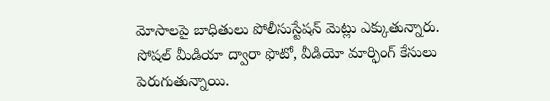మోసాలపై బాధితులు పోలీసుస్టేషన్ మెట్లు ఎక్కుతున్నారు. సోషల్ మీడియా ద్వారా ఫొటో, వీడియో మార్ఫింగ్ కేసులు పెరుగుతున్నాయి.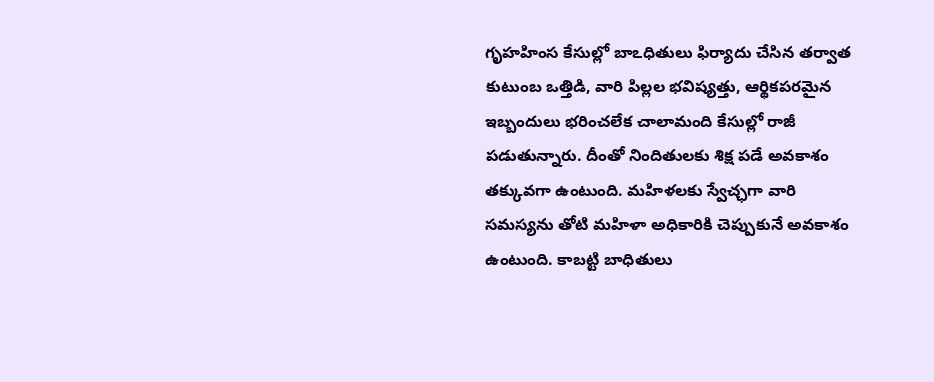గృహహింస కేసుల్లో బాఽధితులు ఫిర్యాదు చేసిన తర్వాత కుటుంబ ఒత్తిడి, వారి పిల్లల భవిష్యత్తు, ఆర్థికపరమైన ఇబ్బందులు భరించలేక చాలామంది కేసుల్లో రాజీ పడుతున్నారు. దీంతో నిందితులకు శిక్ష పడే అవకాశం తక్కువగా ఉంటుంది. మహిళలకు స్వేచ్ఛగా వారి సమస్యను తోటి మహిళా అధికారికి చెప్పుకునే అవకాశం ఉంటుంది. కాబట్టి బాధితులు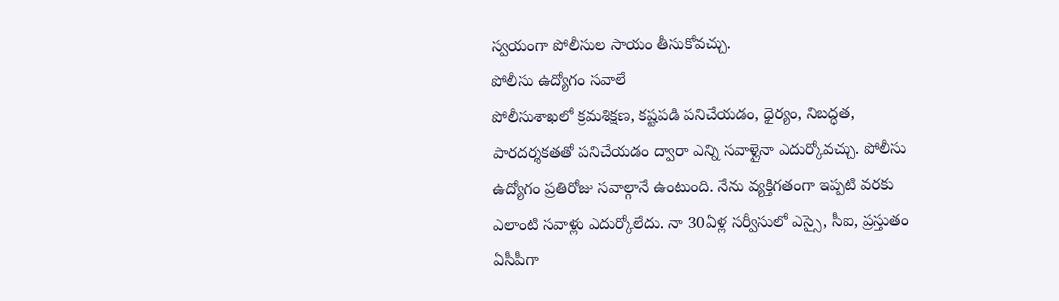స్వయంగా పోలీసుల సాయం తీసుకోవచ్చు.
పోలీసు ఉద్యోగం సవాలే
పోలీసుశాఖలో క్రమశిక్షణ, కష్టపడి పనిచేయడం, ధైర్యం, నిబద్ధత, పారదర్శకతతో పనిచేయడం ద్వారా ఎన్ని సవాళ్లైనా ఎదుర్కోవచ్చు. పోలీసు ఉద్యోగం ప్రతిరోజు సవాల్గానే ఉంటుంది. నేను వ్యక్తిగతంగా ఇప్పటి వరకు ఎలాంటి సవాళ్లు ఎదుర్కోలేదు. నా 30ఏళ్ల సర్వీసులో ఎస్సై, సీఐ, ప్రస్తుతం ఏసీపీగా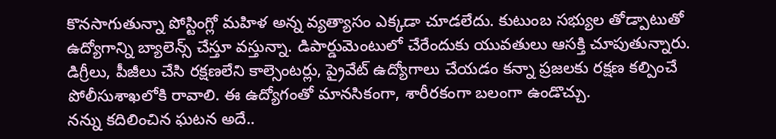కొనసాగుతున్నా పోస్టింగ్లో మహిళ అన్న వ్యత్యాసం ఎక్కడా చూడలేదు. కుటుంబ సభ్యుల తోడ్పాటుతో ఉద్యోగాన్ని బ్యాలెన్స్ చేస్తూ వస్తున్నా. డిపార్డుమెంటులో చేరేందుకు యువతులు ఆసక్తి చూపుతున్నారు. డిగ్రీలు, పీజీలు చేసి రక్షణలేని కాల్సెంటర్లు, ప్రైవేట్ ఉద్యోగాలు చేయడం కన్నా ప్రజలకు రక్షణ కల్పించే పోలీసుశాఖలోకి రావాలి. ఈ ఉద్యోగంతో మానసికంగా, శారీరకంగా బలంగా ఉండొచ్చు.
నన్ను కదిలించిన ఘటన అదే..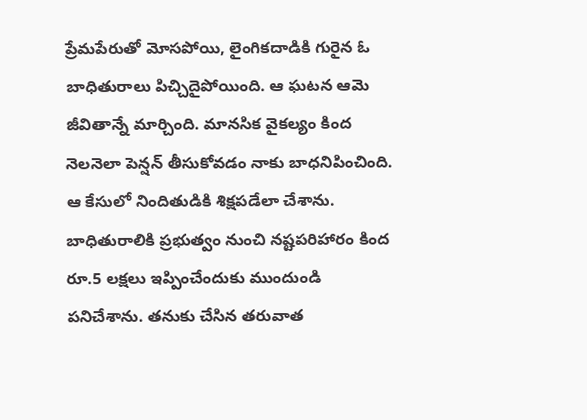ప్రేమపేరుతో మోసపోయి, లైంగికదాడికి గురైన ఓ బాధితురాలు పిచ్చిదైపోయింది. ఆ ఘటన ఆమె జీవితాన్నే మార్చింది. మానసిక వైకల్యం కింద నెలనెలా పెన్షన్ తీసుకోవడం నాకు బాధనిపించింది. ఆ కేసులో నిందితుడికి శిక్షపడేలా చేశాను. బాధితురాలికి ప్రభుత్వం నుంచి నష్టపరిహారం కింద రూ.5 లక్షలు ఇప్పించేందుకు ముందుండి పనిచేశాను. తనుకు చేసిన తరువాత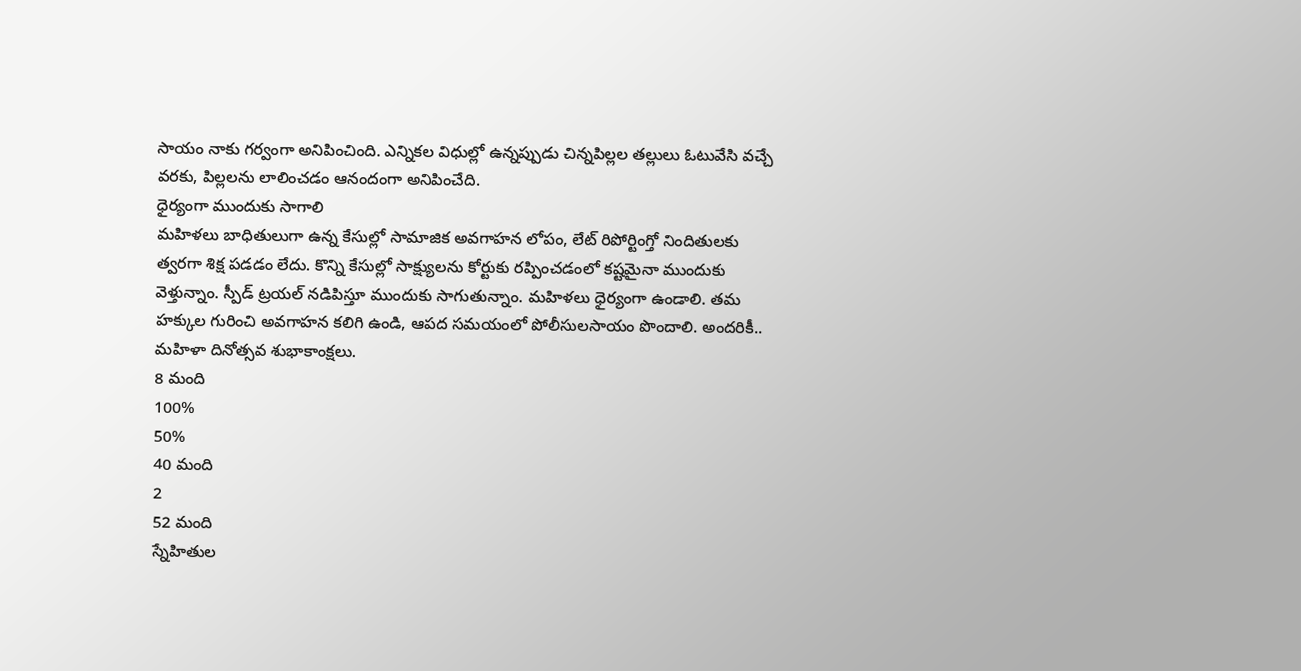సాయం నాకు గర్వంగా అనిపించింది. ఎన్నికల విధుల్లో ఉన్నప్పుడు చిన్నపిల్లల తల్లులు ఓటువేసి వచ్చే వరకు, పిల్లలను లాలించడం ఆనందంగా అనిపించేది.
ధైర్యంగా ముందుకు సాగాలి
మహిళలు బాధితులుగా ఉన్న కేసుల్లో సామాజిక అవగాహన లోపం, లేట్ రిపోర్టింగ్తో నిందితులకు త్వరగా శిక్ష పడడం లేదు. కొన్ని కేసుల్లో సాక్ష్యులను కోర్టుకు రప్పించడంలో కష్టమైనా ముందుకు వెళ్తున్నాం. స్పీడ్ ట్రయల్ నడిపిస్తూ ముందుకు సాగుతున్నాం. మహిళలు ధైర్యంగా ఉండాలి. తమ హక్కుల గురించి అవగాహన కలిగి ఉండి, ఆపద సమయంలో పోలీసులసాయం పొందాలి. అందరికీ.. మహిళా దినోత్సవ శుభాకాంక్షలు.
8 మంది
100%
50%
40 మంది
2
52 మంది
స్నేహితుల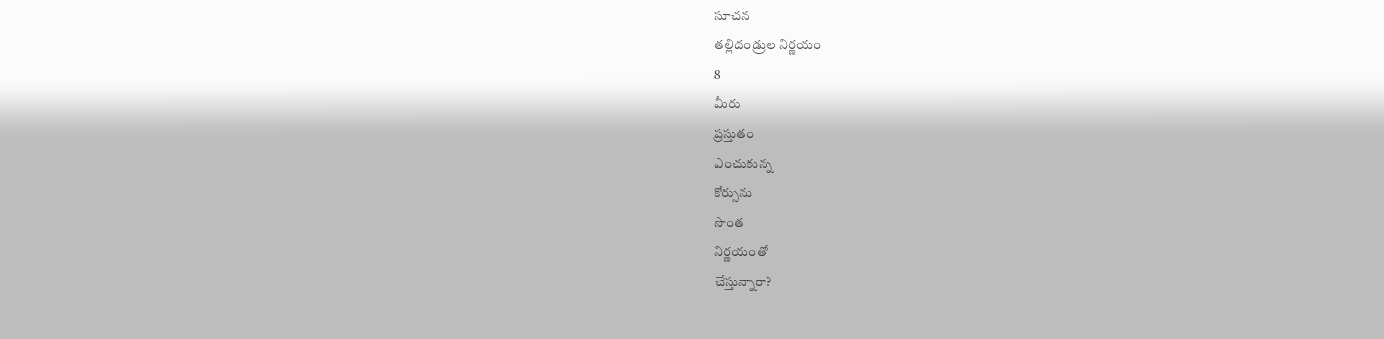సూచన
తల్లిదండ్రుల నిర్ణయం
8
మీరు
ప్రస్తుతం
ఎంచుకున్న
కోర్సును
సొంత
నిర్ణయంతో
చేస్తున్నారా?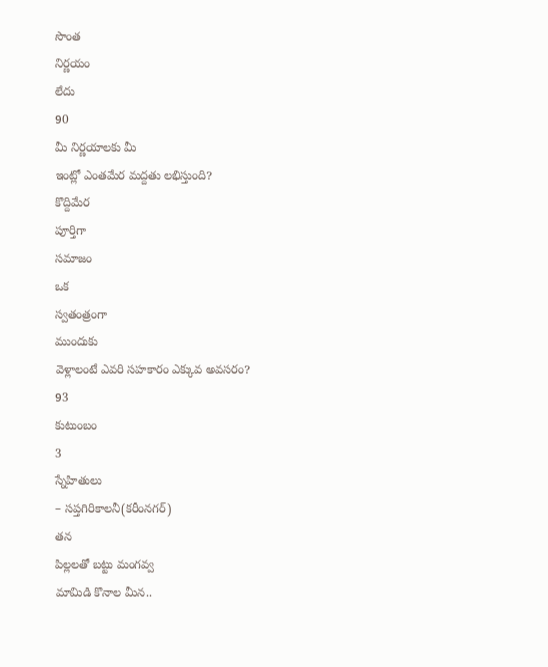సొంత
నిర్ణయం
లేదు
90
మీ నిర్ణయాలకు మీ
ఇంట్లో ఎంతమేర మద్దతు లభిస్తుంది?
కొద్దిమేర
పూర్తిగా
సమాజం
ఒక
స్వతంత్రంగా
ముందుకు
వెళ్లాలంటే ఎవరి సహకారం ఎక్కువ అవసరం?
93
కుటుంబం
3
స్నేహితులు
– సప్తగిరికాలనీ(కరీంనగర్)
తన
పిల్లలతో బట్టు మంగవ్వ
మామిడి కొనాల మీన..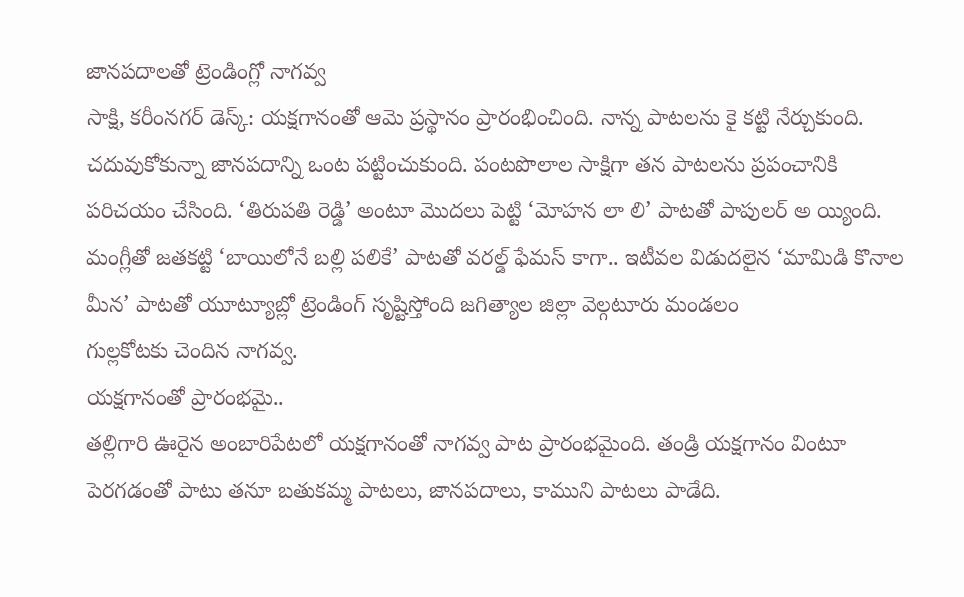జానపదాలతో ట్రెండింగ్లో నాగవ్వ
సాక్షి, కరీంనగర్ డెస్క్: యక్షగానంతో ఆమె ప్రస్థానం ప్రారంభించింది. నాన్న పాటలను కై కట్టి నేర్చుకుంది. చదువుకోకున్నా జానపదాన్ని ఒంట పట్టించుకుంది. పంటపొలాల సాక్షిగా తన పాటలను ప్రపంచానికి పరిచయం చేసింది. ‘తిరుపతి రెడ్డి’ అంటూ మొదలు పెట్టి ‘మోహన లా లి’ పాటతో పాపులర్ అ య్యింది. మంగ్లీతో జతకట్టి ‘బాయిలోనే బల్లి పలికే’ పాటతో వరల్డ్ ఫేమస్ కాగా.. ఇటీవల విడుదలైన ‘మామిడి కొనాల మీన’ పాటతో యూట్యూబ్లో ట్రెండింగ్ సృష్టిస్తోంది జగిత్యాల జిల్లా వెల్గటూరు మండలం
గుల్లకోటకు చెందిన నాగవ్వ.
యక్షగానంతో ప్రారంభమై..
తల్లిగారి ఊరైన అంబారిపేటలో యక్షగానంతో నాగవ్వ పాట ప్రారంభమైంది. తండ్రి యక్షగానం వింటూ పెరగడంతో పాటు తనూ బతుకమ్మ పాటలు, జానపదాలు, కాముని పాటలు పాడేది.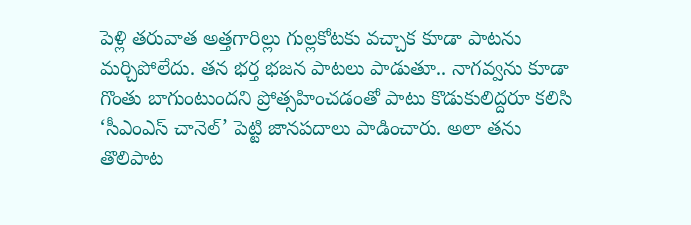పెళ్లి తరువాత అత్తగారిల్లు గుల్లకోటకు వచ్చాక కూడా పాటను మర్చిపోలేదు. తన భర్త భజన పాటలు పాడుతూ.. నాగవ్వను కూడా గొంతు బాగుంటుందని ప్రోత్సహించడంతో పాటు కొడుకులిద్దరూ కలిసి ‘సీఎంఎస్ చానెల్’ పెట్టి జానపదాలు పాడించారు. అలా తను తొలిపాట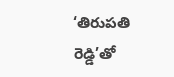‘తిరుపతి రెడ్డి’తో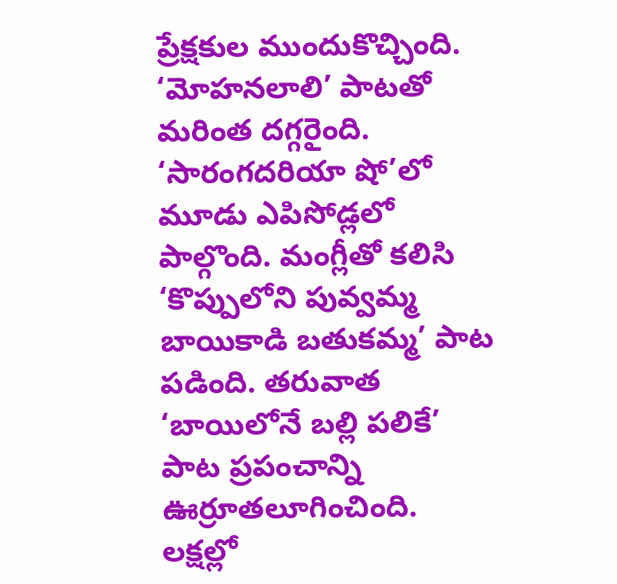ప్రేక్షకుల ముందుకొచ్చింది. ‘మోహనలాలి’ పాటతో మరింత దగ్గరైంది. ‘సారంగదరియా షో’లో మూడు ఎపిసోడ్లలో పాల్గొంది. మంగ్లీతో కలిసి ‘కొప్పులోని పువ్వమ్మ బాయికాడి బతుకమ్మ’ పాట పడింది. తరువాత ‘బాయిలోనే బల్లి పలికే’ పాట ప్రపంచాన్ని ఊర్రూతలూగించింది. లక్షల్లో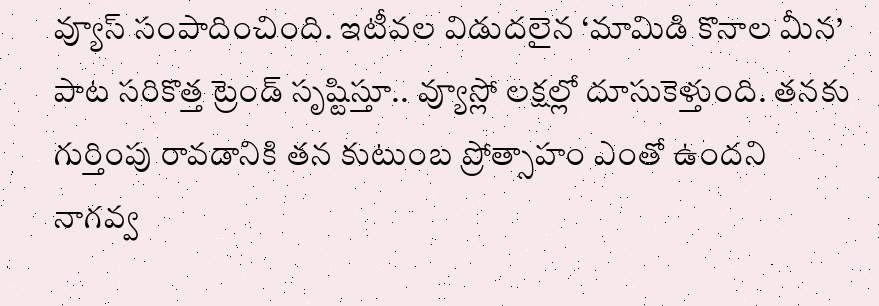వ్యూస్ సంపాదించింది. ఇటీవల విడుదలైన ‘మామిడి కొనాల మీన’ పాట సరికొత్త ట్రెండ్ సృష్టిస్తూ.. వ్యూస్లో లక్షల్లో దూసుకెళ్తుంది. తనకు గుర్తింపు రావడానికి తన కుటుంబ ప్రోత్సాహం ఎంతో ఉందని నాగవ్వ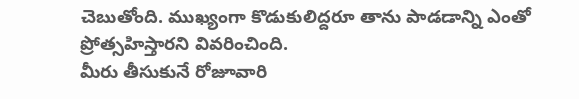చెబుతోంది. ముఖ్యంగా కొడుకులిద్దరూ తాను పాడడాన్ని ఎంతో ప్రోత్సహిస్తారని వివరించింది.
మీరు తీసుకునే రోజూవారి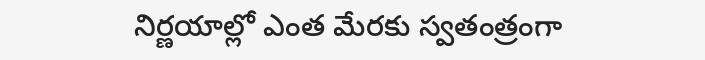నిర్ణయాల్లో ఎంత మేరకు స్వతంత్రంగా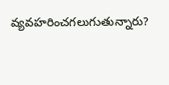వ్యవహరించగలుగుతున్నారు?